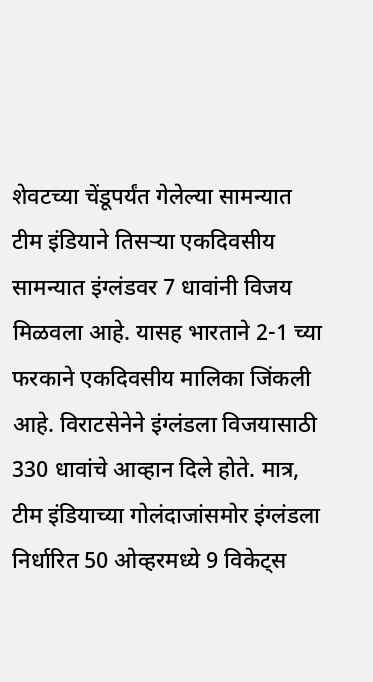शेवटच्या चेंडूपर्यंत गेलेल्या सामन्यात टीम इंडियाने तिसऱ्या एकदिवसीय सामन्यात इंग्लंडवर 7 धावांनी विजय मिळवला आहे. यासह भारताने 2-1 च्या फरकाने एकदिवसीय मालिका जिंकली आहे. विराटसेनेने इंग्लंडला विजयासाठी 330 धावांचे आव्हान दिले होते. मात्र, टीम इंडियाच्या गोलंदाजांसमोर इंग्लंडला निर्धारित 50 ओव्हरमध्ये 9 विकेट्स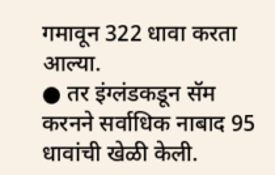गमावून 322 धावा करता आल्या.
● तर इंग्लंडकडून सॅम करनने सर्वाधिक नाबाद 95 धावांची खेळी केली.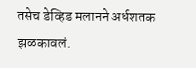तसेच डेव्हिड मलानने अर्धशतक झळकावलं.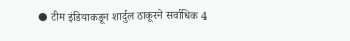● टीम इंडियाकडून शार्दुल ठाकूरने सर्वाधिक 4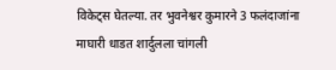विकेट्स घेतल्या. तर भुवनेश्वर कुमारने 3 फलंदाजांना माघारी धाडत शार्दुलला चांगली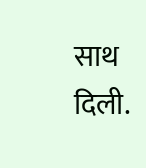साथ दिली.